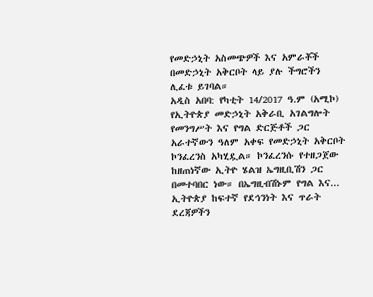የመድኃኒት አስመጭዎች እና አምራቾች በመድኃኒት አቅርቦት ላይ ያሉ ችግሮችን ሊፈቱ ይገባል።
አዲስ አበባ: የካቲት 14/2017 ዓ.ም (አሚኮ) የኢትዮጵያ መድኃኒት አቅራቢ አገልግሎት የመንግሥት እና የግል ድርጅቶች ጋር አራተኛውን ዓለም አቀፍ የመድኃኒት አቅርቦት ኮንፈረንስ አካሂዷል። ኮንፈረንሱ የተዘጋጀው ከዘጠነኛው ኢትዮ ሄልዝ ኤግዚቢሽን ጋር በመተባበር ነው። በኤግዚብሽኑም የግል እና...
ኢትዮጵያ ከፍተኛ የደኅንነት እና ጥራት ደረጃዎችን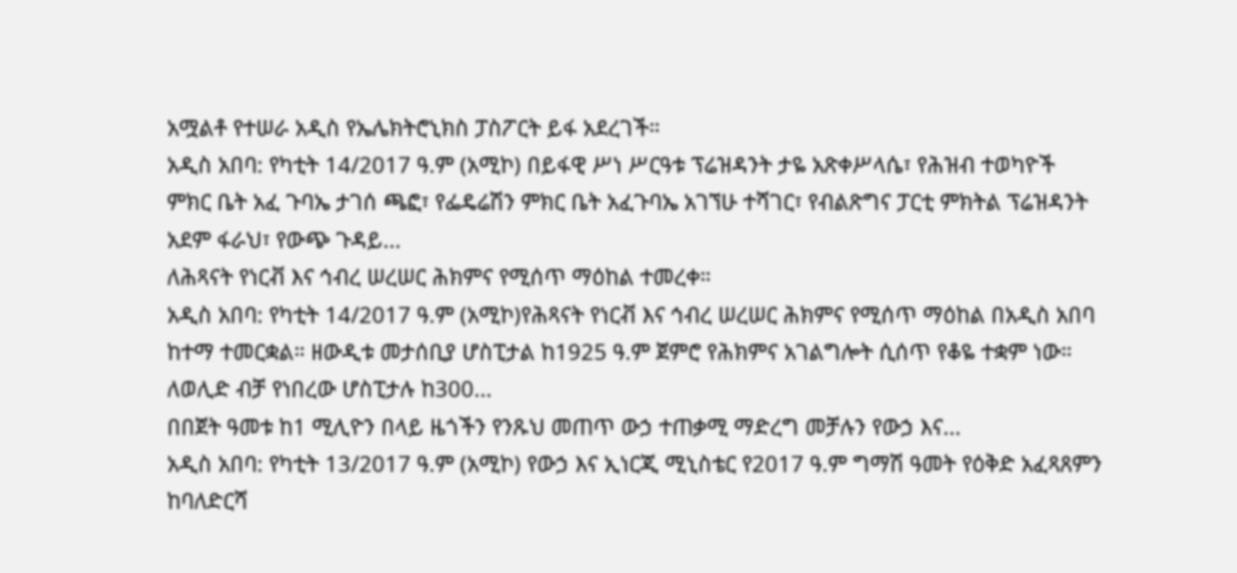አሟልቶ የተሠራ አዲስ የኤሌክትሮኒክስ ፓስፖርት ይፋ አደረገች።
አዲስ አበባ: የካቲት 14/2017 ዓ.ም (አሚኮ) በይፋዊ ሥነ ሥርዓቱ ፕሬዝዳንት ታዬ አጽቀሥላሴ፣ የሕዝብ ተወካዮች ምክር ቤት አፈ ጉባኤ ታገሰ ጫፎ፣ የፌዴሬሽን ምክር ቤት አፈጉባኤ አገኘሁ ተሻገር፣ የብልጽግና ፓርቲ ምክትል ፕሬዝዳንት አደም ፋራህ፣ የውጭ ጉዳይ...
ለሕጻናት የነርቭ እና ኅብረ ሠረሠር ሕክምና የሚሰጥ ማዕከል ተመረቀ።
አዲስ አበባ: የካቲት 14/2017 ዓ.ም (አሚኮ)የሕጻናት የነርቭ እና ኅብረ ሠረሠር ሕክምና የሚሰጥ ማዕከል በአዲስ አበባ ከተማ ተመርቋል። ዘውዲቱ መታሰቢያ ሆስፒታል ከ1925 ዓ.ም ጀምሮ የሕክምና አገልግሎት ሲሰጥ የቆዬ ተቋም ነው። ለወሊድ ብቻ የነበረው ሆስፒታሉ ከ300...
በበጀት ዓመቱ ከ1 ሚሊዮን በላይ ዜጎችን የንጹህ መጠጥ ውኃ ተጠቃሚ ማድረግ መቻሉን የውኃ እና...
አዲስ አበባ: የካቲት 13/2017 ዓ.ም (አሚኮ) የውኃ እና ኢነርጂ ሚኒስቴር የ2017 ዓ.ም ግማሽ ዓመት የዕቅድ አፈጻጸምን ከባለድርሻ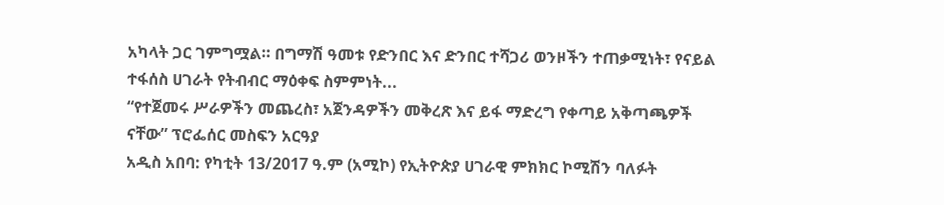አካላት ጋር ገምግሟል። በግማሽ ዓመቱ የድንበር እና ድንበር ተሻጋሪ ወንዞችን ተጠቃሚነት፣ የናይል ተፋሰስ ሀገራት የትብብር ማዕቀፍ ስምምነት...
“የተጀመሩ ሥራዎችን መጨረስ፣ አጀንዳዎችን መቅረጽ እና ይፋ ማድረግ የቀጣይ አቅጣጫዎች ናቸው” ፕሮፌሰር መስፍን አርዓያ
አዲስ አበባ: የካቲት 13/2017 ዓ.ም (አሚኮ) የኢትዮጵያ ሀገራዊ ምክክር ኮሚሽን ባለፉት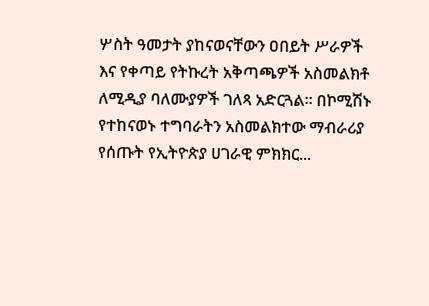ሦስት ዓመታት ያከናወናቸውን ዐበይት ሥራዎች እና የቀጣይ የትኩረት አቅጣጫዎች አስመልክቶ ለሚዲያ ባለሙያዎች ገለጻ አድርጓል። በኮሚሽኑ የተከናወኑ ተግባራትን አስመልክተው ማብራሪያ የሰጡት የኢትዮጵያ ሀገራዊ ምክክር...